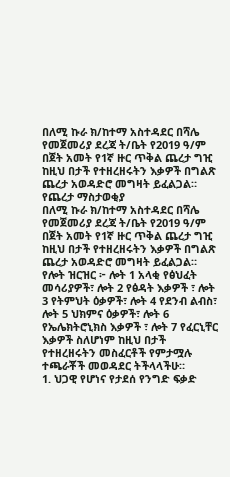በለሚ ኩራ ክ/ከተማ አስተዳደር በሻሌ የመጀመሪያ ደረጃ ት/ቤት የ2019 ዓ/ም በጀት አመት የ1ኛ ዙር ጥቅል ጨረታ ግዢ ከዚህ በታች የተዘረዘሩትን እቃዎች በግልጽ ጨረታ አወዳድሮ መግዛት ይፈልጋል።
የጨረታ ማስታወቂያ
በለሚ ኩራ ክ/ከተማ አስተዳደር በሻሌ የመጀመሪያ ደረጃ ት/ቤት የ2019 ዓ/ም በጀት አመት የ1ኛ ዙር ጥቅል ጨረታ ግዢ ከዚህ በታች የተዘረዘሩትን እቃዎች በግልጽ ጨረታ አወዳድሮ መግዛት ይፈልጋል።
የሎት ዝርዝር ፦ ሎት 1 አላቂ የፅህፈት መሳሪያዎች፣ ሎት 2 የፅዳት እቃዎች ፣ ሎት 3 የትምህት ዕቃዎች፣ ሎት 4 የደንብ ልብስ፣ ሎት 5 ህክምና ዕቃዎች፣ ሎት 6 የኤሌክትሮኒክስ እቃዎች ፣ ሎት 7 የፈርኒቸር እቃዎች ስለሆነም ከዚህ በታች የተዘረዘሩትን መስፈርቶች የምታሟሉ ተጫራቾች መወዳደር ትችላላችሁ።
1. ህጋዊ የሆነና የታደሰ የንግድ ፍቃድ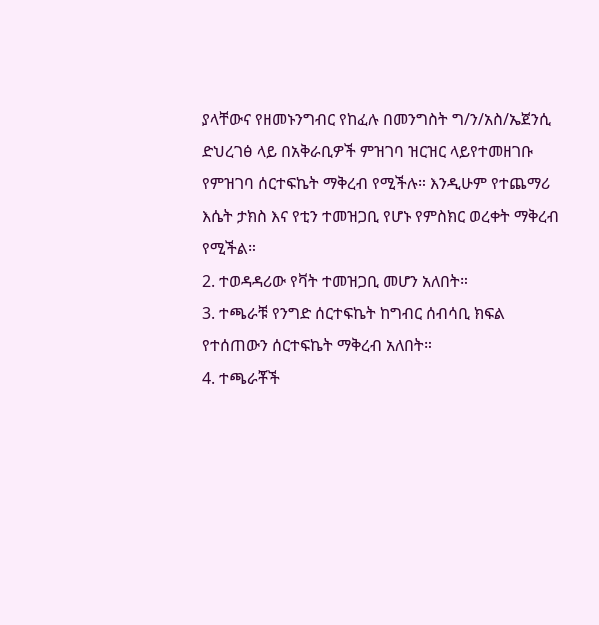ያላቸውና የዘመኑንግብር የከፈሉ በመንግስት ግ/ን/አስ/ኤጀንሲ ድህረገፅ ላይ በአቅራቢዎች ምዝገባ ዝርዝር ላይየተመዘገቡ የምዝገባ ሰርተፍኬት ማቅረብ የሚችሉ። እንዲሁም የተጨማሪ እሴት ታክስ እና የቲን ተመዝጋቢ የሆኑ የምስክር ወረቀት ማቅረብ የሚችል።
2. ተወዳዳሪው የቫት ተመዝጋቢ መሆን አለበት።
3. ተጫራቹ የንግድ ሰርተፍኬት ከግብር ሰብሳቢ ክፍል የተሰጠውን ሰርተፍኬት ማቅረብ አለበት።
4. ተጫራቾች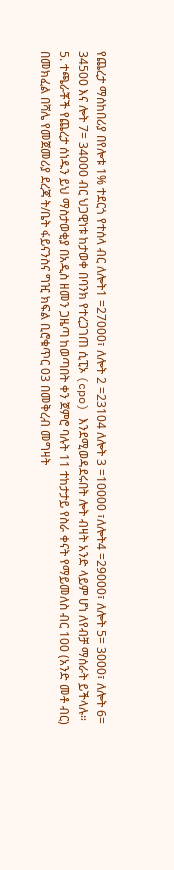የጨረታ ማሰከበሪያ በየሎቱ 1% ተደርጎ የተሰላ ብር ለሎት1 =27000፣ ለሎት 2 =23104 ለሎት 3 =10000 ፣ለሎት4 =29000፣ ለሎት 5= 3000፣ ለሎት 6= 34500 እና ሎት 7= 34000 ብር ህጋዊነቱ ከታወቀ በባንክ የተረጋገጠ ሲፒኦ (cpo) እንደሚወዳደሩበት ሎት ብዛት አንድ ላይም ሆነ ለየብቻ ማሰራት ይችላሉ።
5. ተጫራቾች የጨረታ ሰነዱን ይህ ማስታወቂያ በአዲስ ዘመን ጋዜጣ ከወጣበት ቀን ጀምሮ ባሉት 11 ተከታታይ የስራ ቀናት የማይመለስ ብር 100 (አንድ መቶ ብር) በመክፈል በሻሌ የመጀመሪያ ደረጃ ት/ቤት ፋይናንስና ግዢ ክፍል ቢሮቁጥር 03 በመቅረብ መግዛት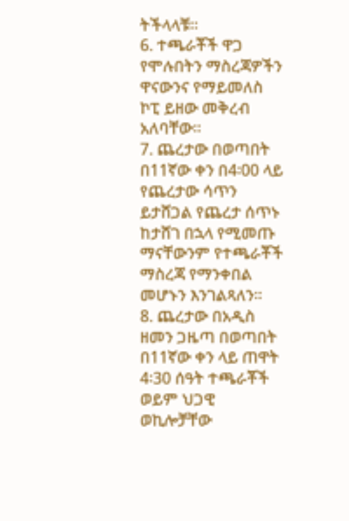ትችላላቹ።
6. ተጫራቾች ዋጋ የሞሉበትን ማስረጃዎችን ዋናውንና የማይመለስ ኮፒ ይዘው መቅረብ አለባቸው።
7. ጨረታው በወጣበት በ11ኛው ቀን በ4፡00 ላይ የጨረታው ሳጥን ይታሸጋል የጨረታ ሰጥኑ ከታሸገ በኋላ የሚመጡ ማናቸውንም የተጫራቾች ማስረጃ የማንቀበል መሆኑን እንገልጻለን።
8. ጨረታው በአዲስ ዘመን ጋዜጣ በወጣበት በ11ኛው ቀን ላይ ጠዋት 4፡30 ሰዓት ተጫራቾች ወይም ህጋዊ ወኪሎቻቸው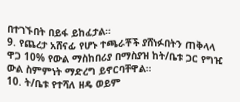በተገኙበት በይፋ ይከፈታል።
9. የጨረታ አሸናፊ የሆኑ ተጫራቾች ያሸነፉበትን ጠቅላላ ዋጋ 10% የውል ማስከበሪያ በማስያዝ ከት/ቤቱ ጋር የግዢ ውል ስምምነት ማድረግ ይኖርባቸዋል።
10. ት/ቤቱ የተሻለ ዘዴ ወይም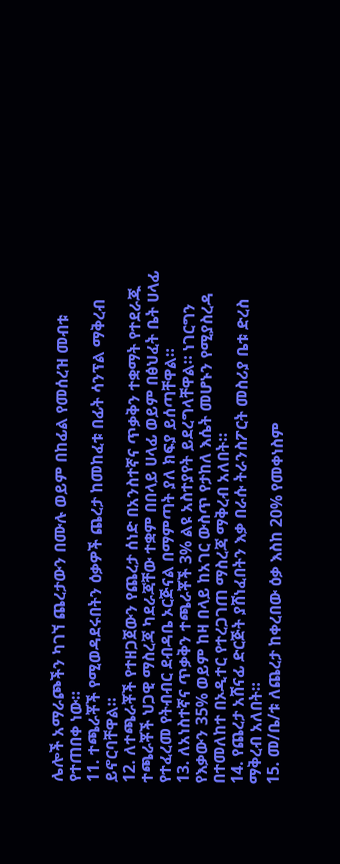ሌሎች አማራጮችን ካገኘ ጨረታውን በሙሉ ወይም በከፊል የመሰረዝ መብቱ የተጠበቀ ነው።
11. ተጫራቾች የሚወዳደሩበትን ዕቃዎች ጨረታ ከመከፈቱ በፊት ሳንፕል ማቅረብ ይኖርባቸዋል።
12. ለተጫራቾች የተዘጋጀውን የጨረታ ሰነድ በአንስተኛና ጥቃቅን ተቋማት የተደራጁ ተጫራቾች ህጋዊ ማስረጃ ካደራጃቸው ተቋም በበላይ ሀላፊ ወይም በፅህፈት ቤት ሀላፊ የተፈረመ የትብብር ደብዳቤ ኦርጅናል በማምጣት ያለ ክፍያ ይሰጣቸዋል።
13. ለአነስተኛና ጥቃቅን ተጫራቾች 3% ልዩ አስተያየት ይደረግላቸዋል። ነገርግን የእቃውን 35% ወይም ከዛ በላይ ከአገር ውስጥ የታከለ እሴት መሆኑን የሚያስረዳ በተመለከተ በኦዲተር የተረጋገጠ ማስረጃ ማቅረብ አለበት።
14. የጨረታ አሸናፊ ድርጅት ያሸነፈበትን እቃ በራሱ ትራንስፖርት መስሪያ ቤቱ ድረስ ማቅረብ አለበት።
15. መ/ቤ/ቱ ለጨረታ ከቀረበው ዕቃ እስከ 20% የመቀነስም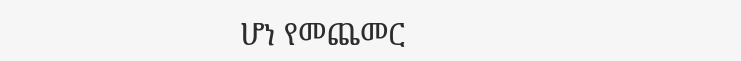ሆነ የመጨመር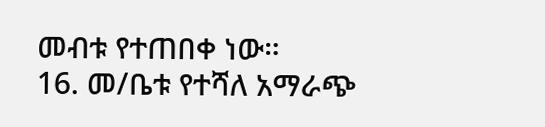መብቱ የተጠበቀ ነው።
16. መ/ቤቱ የተሻለ አማራጭ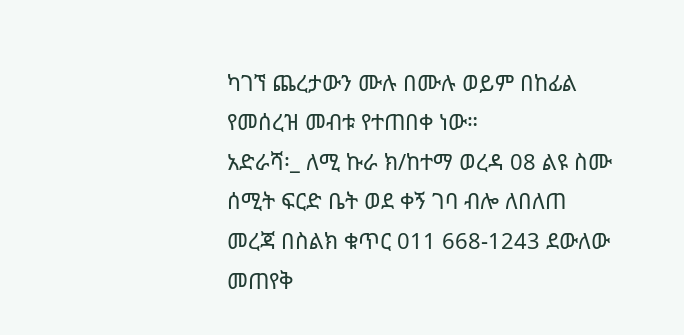ካገኘ ጨረታውን ሙሉ በሙሉ ወይም በከፊል የመሰረዝ መብቱ የተጠበቀ ነው።
አድራሻ፡_ ለሚ ኩራ ክ/ከተማ ወረዳ 08 ልዩ ስሙ ሰሚት ፍርድ ቤት ወደ ቀኝ ገባ ብሎ ለበለጠ መረጃ በስልክ ቁጥር 011 668-1243 ደውለው መጠየቅ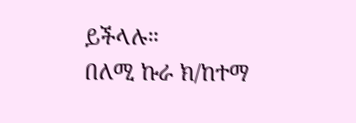ይችላሉ።
በለሚ ኩራ ክ/ከተማ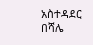አስተዳደር በሻሌ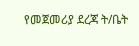የመጀመሪያ ደረጃ ት/ቤት